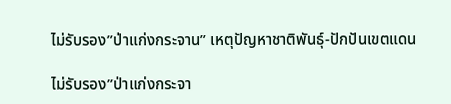ไม่รับรอง”ป่าแก่งกระจาน” เหตุปัญหาชาติพันธุ์-ปักปันเขตแดน

ไม่รับรอง”ป่าแก่งกระจา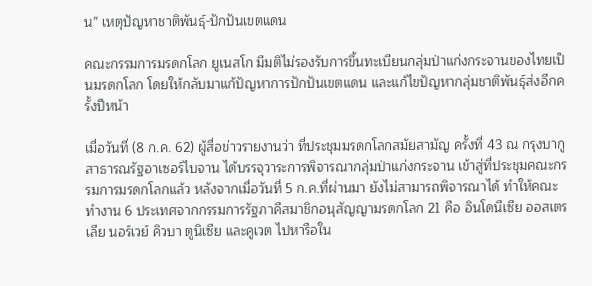น” เหตุปัญหาชาติพันธุ์-ปักปันเขตแดน

คณะกรรมการมรดกโลก ยูเนสโก มีมติไม่รองรับการขึ้นทะเบียนกลุ่มป่าแก่งกระจานของไทยเป็นมรดกโลก โดยให้กลับมาแก้ปัญหาการปักปันเขตแดน และแก้ไขปัญหากลุ่มชาติพันธุ์ส่งอีกครั้งปีหน้า

เมื่อวันที่ (8 ก.ค. 62) ผู้สื่อข่าวรายงานว่า ที่ประชุมมรดกโลกสมัยสามัญ ครั้งที่ 43 ณ กรุงบากู สาธารณรัฐอาเซอร์ไบจาน ได้บรรจุวาระการพิจารณากลุ่มป่าแก่งกระจาน เข้าสู่ที่ประชุมคณะกรรมการมรดกโลกแล้ว หลังจากเมื่อวันที่ 5 ก.ค.ที่ผ่านมา ยังไม่สามารถพิจารณาได้ ทำให้คณะทำงาน 6 ประเทศจากกรรมการรัฐภาคีสมาชิกอนุสัญญามรดกโลก 21 คือ อินโดนีเซีย ออสเตรเลีย นอร์เวย์ คิวบา ตูนิเซีย และคูเวต ไปหารือใน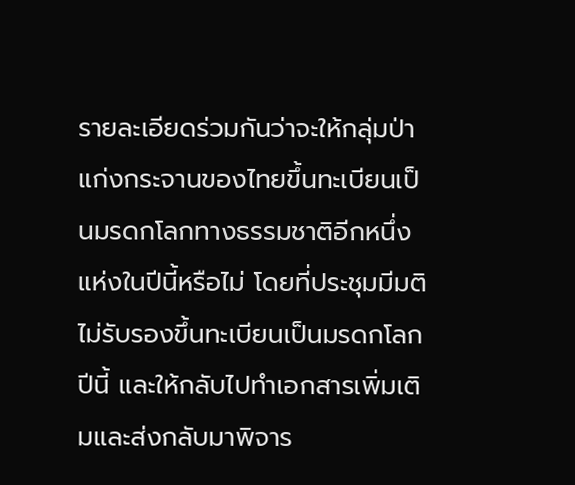รายละเอียดร่วมกันว่าจะให้กลุ่มป่าแก่งกระจานของไทยขึ้นทะเบียนเป็นมรดกโลกทางธรรมชาติอีกหนึ่งแห่งในปีนี้หรือไม่ โดยที่ประชุมมีมติไม่รับรองขึ้นทะเบียนเป็นมรดกโลกปีนี้ และให้กลับไปทำเอกสารเพิ่มเติมและส่งกลับมาพิจาร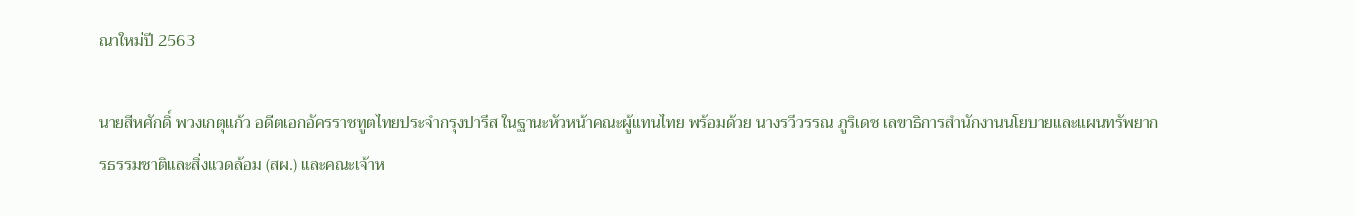ณาใหม่ปี 2563

นายสีหศักดิ์ พวงเกตุแก้ว อดีตเอกอัครราชทูตไทยประจำกรุงปารีส ในฐานะหัวหน้าคณะผู้แทนไทย พร้อมด้วย นางรวีวรรณ ภูริเดช เลขาธิการสำนักงานนโยบายและแผนทรัพยากรธรรมชาติและสิ่งแวดล้อม (สผ.) และคณะเจ้าห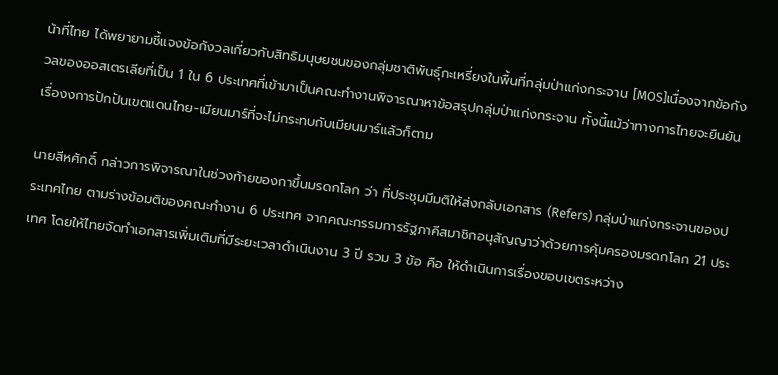น้าที่ไทย ได้พยายามชี้แจงข้อกังวลเกี่ยวกับสิทธิมนุษยชนของกลุ่มชาติพันธุ์กะเหรี่ยงในพื้นที่กลุ่มป่าแก่งกระจาน [MOS]เนื่องจากข้อกังวลของออสเตรเลียที่เป็น 1 ใน 6 ประเทศที่เข้ามาเป็นคณะทำงานพิจารณาหาข้อสรุปกลุ่มป่าแก่งกระจาน ทั้งนี้แม้ว่าทางการไทยจะยืนยันเรื่องงการปักปันเขตแดนไทย-เมียนมาร์ที่จะไม่กระทบกับเมียนมาร์แล้วก็ตาม

นายสีหศักดิ์ กล่าวการพิจารณาในช่วงท้ายของกาขึ้นมรดกโลก ว่า ที่ประชุมมีมติให้ส่งกลับเอกสาร (Refers) กลุ่มป่าแก่งกระจานของประเทศไทย ตามร่างข้อมติของคณะทำงาน 6 ประเทศ จากคณะกรรมการรัฐภาคีสมาชิกอนุสัญญาว่าด้วยการคุ้มครองมรดกโลก 21 ประเทศ โดยให้ไทยจัดทำเอกสารเพิ่มเติมที่มีระยะเวลาดำเนินงาน 3 ปี รวม 3 ข้อ คือ ให้ดำเนินการเรื่องขอบเขตระหว่าง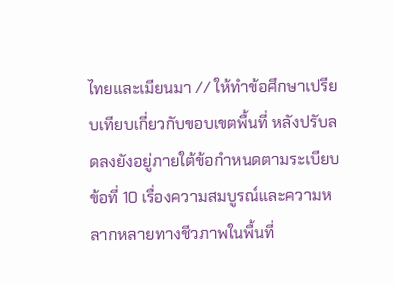ไทยและเมียนมา // ให้ทำข้อศึกษาเปรียบเทียบเกี่ยวกับขอบเขตพื้นที่ หลังปรับลดลงยังอยู่ภายใต้ข้อกำหนดตามระเบียบข้อที่ 10 เรื่องความสมบูรณ์และความหลากหลายทางชีวภาพในพื้นที่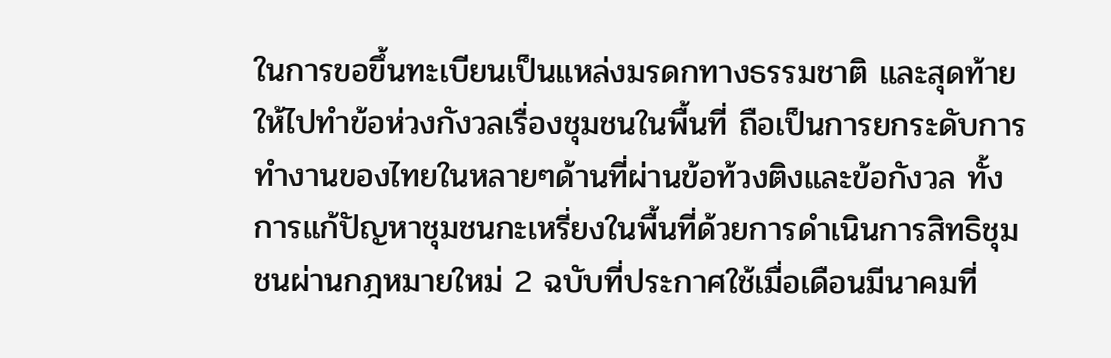ในการขอขึ้นทะเบียนเป็นแหล่งมรดกทางธรรมชาติ และสุดท้ายให้ไปทำข้อห่วงกังวลเรื่องชุมชนในพื้นที่ ถือเป็นการยกระดับการทำงานของไทยในหลายๆด้านที่ผ่านข้อท้วงติงและข้อกังวล ทั้งการแก้ปัญหาชุมชนกะเหรี่ยงในพื้นที่ด้วยการดำเนินการสิทธิชุมชนผ่านกฎหมายใหม่ 2 ฉบับที่ประกาศใช้เมื่อเดือนมีนาคมที่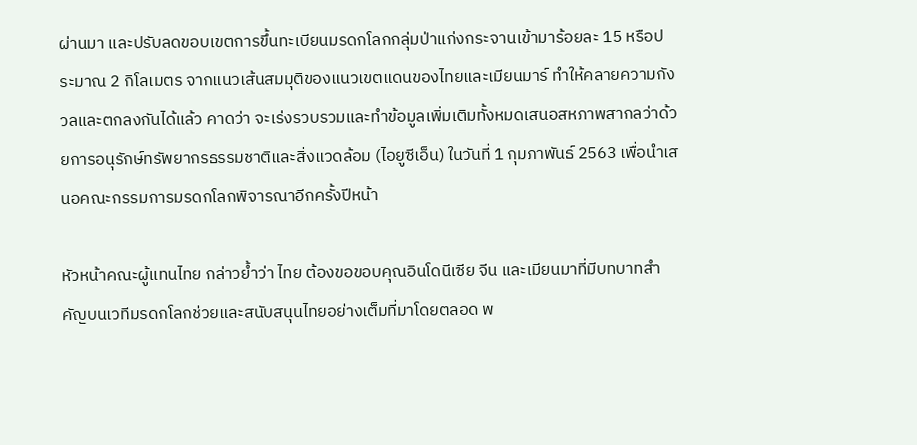ผ่านมา และปรับลดขอบเขตการขึ้นทะเบียนมรดกโลกกลุ่มป่าแก่งกระจานเข้ามาร้อยละ 15 หรือประมาณ 2 กิโลเมตร จากแนวเส้นสมมุติของแนวเขตแดนของไทยและเมียนมาร์ ทำให้คลายความกังวลและตกลงกันได้แล้ว คาดว่า จะเร่งรวบรวมและทำข้อมูลเพิ่มเติมทั้งหมดเสนอสหภาพสากลว่าด้วยการอนุรักษ์ทรัพยากรธรรมชาติและสิ่งแวดล้อม (ไอยูซีเอ็น) ในวันที่ 1 กุมภาพันธ์ 2563 เพื่อนำเสนอคณะกรรมการมรดกโลกพิจารณาอีกครั้งปีหน้า

หัวหน้าคณะผู้แทนไทย กล่าวย้ำว่า ไทย ต้องขอขอบคุณอินโดนีเซีย จีน และเมียนมาที่มีบทบาทสำคัญบนเวทีมรดกโลกช่วยและสนับสนุนไทยอย่างเต็มที่มาโดยตลอด พ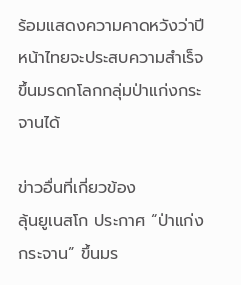ร้อมแสดงความคาดหวังว่าปีหน้าไทยจะประสบความสำเร็จขึ้นมรดกโลกกลุ่มป่าแก่งกระจานได้

ข่าวอื่นที่เกี่ยวข้อง
ลุ้นยูเนสโก ประกาศ “ป่าแก่งกระจาน” ขึ้นมร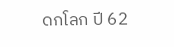ดกโลก ปี 62